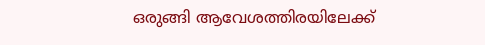ഒരുങ്ങി ആവേശത്തിരയിലേക്ക്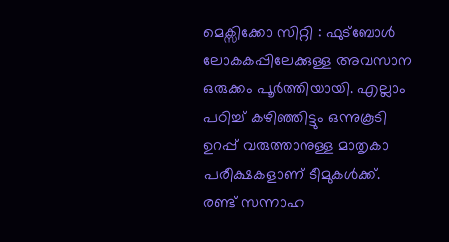മെക്സിക്കോ സിറ്റി : ഫുട്ബോൾ ലോകകപ്പിലേക്കുള്ള അവസാന ഒരുക്കം പൂർത്തിയായി. എല്ലാം പഠിച്ച് കഴിഞ്ഞിട്ടും ഒന്നുകൂടി ഉറപ്പ് വരുത്താനുള്ള മാതൃകാ പരീക്ഷകളാണ് ടീമുകൾക്ക്. രണ്ട് സന്നാഹ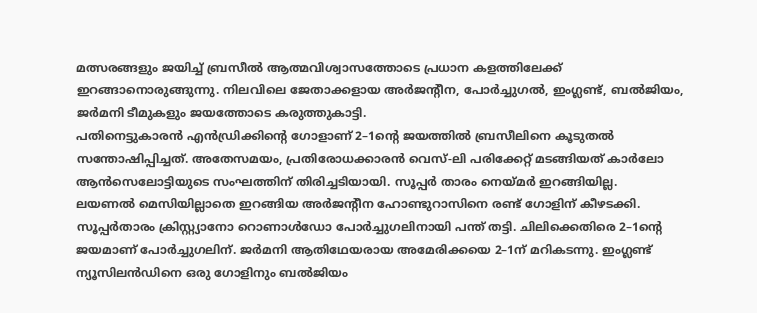മത്സരങ്ങളും ജയിച്ച് ബ്രസീൽ ആത്മവിശ്വാസത്തോടെ പ്രധാന കളത്തിലേക്ക് ഇറങ്ങാനൊരുങ്ങുന്നു. നിലവിലെ ജേതാക്കളായ അർജന്റീന, പോർച്ചുഗൽ, ഇംഗ്ലണ്ട്, ബൽജിയം, ജർമനി ടീമുകളും ജയത്തോടെ കരുത്തുകാട്ടി.
പതിനെട്ടുകാരൻ എൻഡ്രിക്കിന്റെ ഗോളാണ് 2–1ന്റെ ജയത്തിൽ ബ്രസീലിനെ കൂടുതൽ സന്തോഷിപ്പിച്ചത്. അതേസമയം, പ്രതിരോധക്കാരൻ വെസ്-ലി പരിക്കേറ്റ് മടങ്ങിയത് കാർലോ ആൻസെലോട്ടിയുടെ സംഘത്തിന് തിരിച്ചടിയായി. സൂപ്പർ താരം നെയ്മർ ഇറങ്ങിയില്ല.
ലയണൽ മെസിയില്ലാതെ ഇറങ്ങിയ അർജന്റീന ഹോണ്ടുറാസിനെ രണ്ട് ഗോളിന് കീഴടക്കി. സൂപ്പർതാരം ക്രിസ്റ്റ്യാനോ റൊണാൾഡോ പോർച്ചുഗലിനായി പന്ത് തട്ടി. ചിലിക്കെതിരെ 2–1ന്റെ ജയമാണ് പോർച്ചുഗലിന്. ജർമനി ആതിഥേയരായ അമേരിക്കയെ 2–1ന് മറികടന്നു. ഇംഗ്ലണ്ട് ന്യൂസിലൻഡിനെ ഒരു ഗോളിനും ബൽജിയം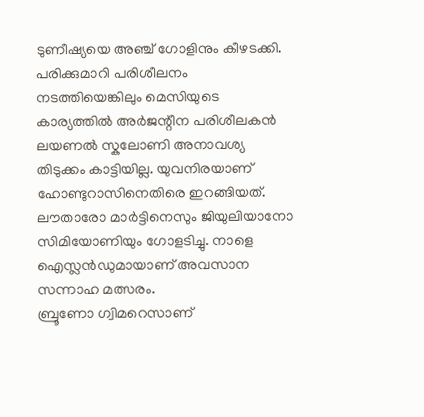ടുണീഷ്യയെ അഞ്ച് ഗോളിനും കീഴടക്കി.
പരിക്കുമാറി പരിശീലനം നടത്തിയെങ്കിലും മെസിയുടെ കാര്യത്തിൽ അർജന്റീന പരിശീലകൻ ലയണൽ സ്കലോണി അനാവശ്യ തിടുക്കം കാട്ടിയില്ല. യുവനിരയാണ് ഹോണ്ടുറാസിനെതിരെ ഇറങ്ങിയത്. ലൗതാരോ മാർട്ടിനെസും ജിയുലിയാനോ സിമിയോണിയും ഗോളടിച്ചു. നാളെ ഐസ്ലൻഡുമായാണ് അവസാന സന്നാഹ മത്സരം.
ബ്രൂണോ ഗ്വിമറെസാണ്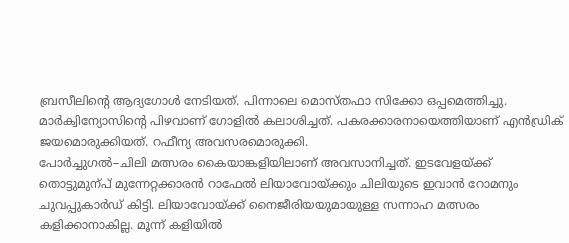ബ്രസീലിന്റെ ആദ്യഗോൾ നേടിയത്. പിന്നാലെ മൊസ്തഫാ സിക്കോ ഒപ്പമെത്തിച്ചു. മാർക്വിന്യോസിന്റെ പിഴവാണ് ഗോളിൽ കലാശിച്ചത്. പകരക്കാരനായെത്തിയാണ് എൻഡ്രിക് ജയമൊരുക്കിയത്. റഫീന്യ അവസരമൊരുക്കി.
പോർച്ചുഗൽ–ചിലി മത്സരം കൈയാങ്കളിയിലാണ് അവസാനിച്ചത്. ഇടവേളയ്ക്ക് തൊട്ടുമുന്പ് മുന്നേറ്റക്കാരൻ റാഫേൽ ലിയാവോയ്ക്കും ചിലിയുടെ ഇവാൻ റോമനും ചുവപ്പുകാർഡ് കിട്ടി. ലിയാവോയ്ക്ക് നൈജീരിയയുമായുള്ള സന്നാഹ മത്സരം കളിക്കാനാകില്ല. മൂന്ന് കളിയിൽ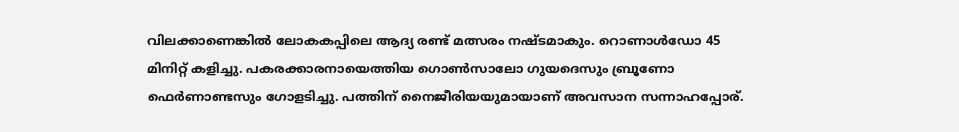വിലക്കാണെങ്കിൽ ലോകകപ്പിലെ ആദ്യ രണ്ട് മത്സരം നഷ്ടമാകും. റൊണാൾഡോ 45 മിനിറ്റ് കളിച്ചു. പകരക്കാരനായെത്തിയ ഗൊൺസാലോ ഗുയദെസും ബ്രൂണോ ഫെർണാണ്ടസും ഗോളടിച്ചു. പത്തിന് നൈജീരിയയുമായാണ് അവസാന സന്നാഹപ്പോര്.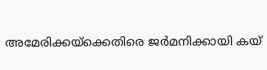അമേരിക്കയ്ക്കെതിരെ ജർമനിക്കായി കയ്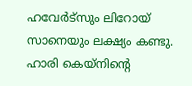ഹവേർട്സും ലിറോയ് സാനെയും ലക്ഷ്യം കണ്ടു. ഹാരി കെയ്നിന്റെ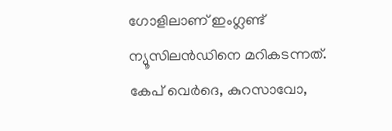ഗോളിലാണ് ഇംഗ്ലണ്ട് ന്യൂസിലൻഡിനെ മറികടന്നത്. കേപ് വെർദെ, കുറസാവോ,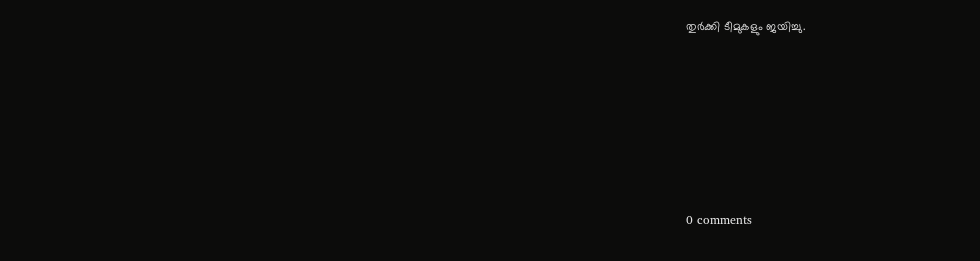തുർക്കി ടീമുകളും ജയിച്ചു.









0 comments